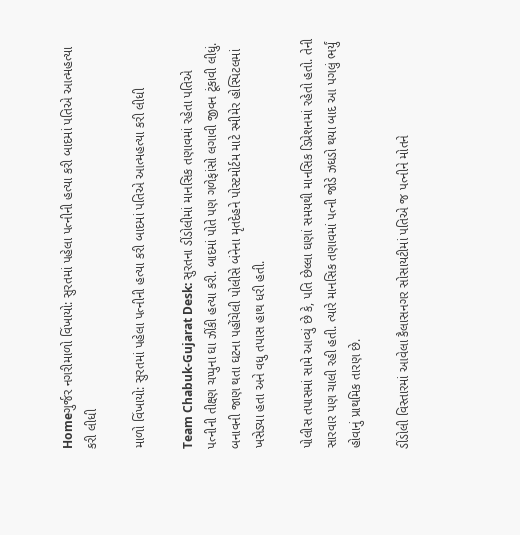Homeગુર્જર નગરીમાળો વિંખાયો: સુરતમાં પહેલા પત્નીની હત્યા કરી બાદમાં પતિએ આત્મહત્યા કરી લીધી

માળો વિંખાયો: સુરતમાં પહેલા પત્નીની હત્યા કરી બાદમાં પતિએ આત્મહત્યા કરી લીધી

Team Chabuk-Gujarat Desk: સુરતના ડીંડોલીમાં માનસિક તણાવમાં રહેતા પતિએ પત્નીની તીક્ષ્ણ ચપ્પુના ઘા ઝીંકી હત્યા કરી. બાદમાં પોતે પણ ગળેફાંસો લગાવી જીવન ટૂંકાવી લીધું. બનાવની જાણ થતા ઘટના પહોંચેલી પોલીસે બંનેના મૃતદેહને પોસ્ટમોર્ટમ માટે સ્મીમેર હોસ્પિટલમાં ખસેડ્યા હતા અને વધુ તપાસ હાથ ધરી હતી.

પોલીસ તપાસમાં સામે આવ્યું છે કે, પતિ છેલ્લા ઘણાં સમયથી માનસિક ડિપ્રેશનમાં રહેતો હતો. તેની સારવાર પણ ચાલી રહી હતી. ત્યારે માનસિક તણાવમાં પત્ની જોડે ઝઘડો થયા બાદ આ પગલું ભર્યું હોવાનું પ્રાથમિક તારણ છે.

ડીંડોલી વિસ્તારમાં આવેલા કૈલાસનગર સોસાયટીમાં પતિએ જ પત્નીને મોતને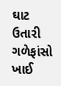ઘાટ ઉતારી ગળેફાંસો ખાઈ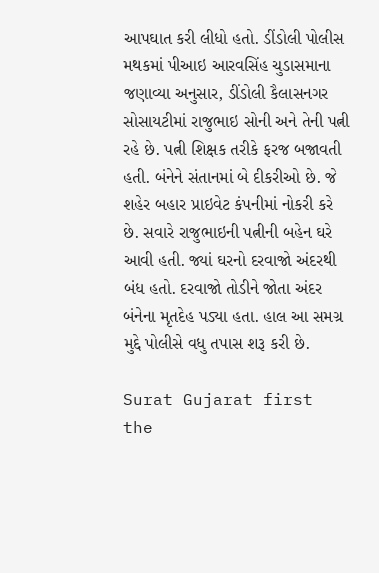આપઘાત કરી લીધો હતો. ડીંડોલી પોલીસ મથકમાં પીઆઇ આરવસિંહ ચુડાસમાના જણાવ્યા અનુસાર, ડીંડોલી કૈલાસનગર સોસાયટીમાં રાજુભાઇ સોની અને તેની પત્ની રહે છે. પત્ની શિક્ષક તરીકે ફરજ બજાવતી હતી. બંનેને સંતાનમાં બે દીકરીઓ છે. જે શહેર બહાર પ્રાઇવેટ કંપનીમાં નોકરી કરે છે. સવારે રાજુભાઇની પત્નીની બહેન ઘરે આવી હતી. જ્યાં ઘરનો દરવાજો અંદરથી બંધ હતો. દરવાજો તોડીને જોતા અંદર બંનેના મૃતદેહ પડ્યા હતા. હાલ આ સમગ્ર મુદ્દે પોલીસે વધુ તપાસ શરૂ કરી છે.

Surat Gujarat first the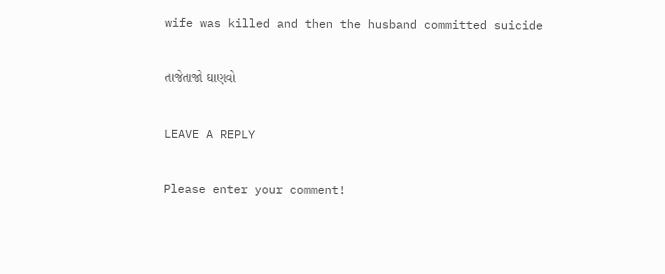wife was killed and then the husband committed suicide

તાજેતાજો ઘાણવો

LEAVE A REPLY

Please enter your comment!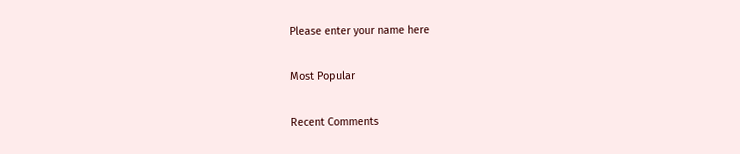Please enter your name here

Most Popular

Recent Comments